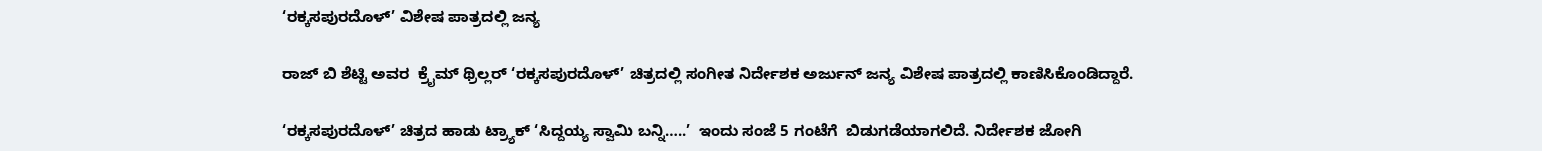‘ರಕ್ಕಸಪುರದೊಳ್’ ವಿಶೇಷ ಪಾತ್ರದಲ್ಲಿ ಜನ್ಯ

ರಾಜ್ ಬಿ ಶೆಟ್ಟಿ ಅವರ  ಕ್ರೈಮ್ ಥ್ರಿಲ್ಲರ್ ‘ರಕ್ಕಸಪುರದೊಳ್’ ಚಿತ್ರದಲ್ಲಿ ಸಂಗೀತ ನಿರ್ದೇಶಕ ಅರ್ಜುನ್ ಜನ್ಯ ವಿಶೇಷ ಪಾತ್ರದಲ್ಲಿ ಕಾಣಿಸಿಕೊಂಡಿದ್ದಾರೆ.

‘ರಕ್ಕಸಪುರದೊಳ್’ ಚಿತ್ರದ ಹಾಡು ಟ್ರ್ಯಾಕ್ ‘ಸಿದ್ದಯ್ಯ ಸ್ವಾಮಿ ಬನ್ನಿ…..’  ಇಂದು ಸಂಜೆ 5 ಗಂಟೆಗೆ  ಬಿಡುಗಡೆಯಾಗಲಿದೆ. ನಿರ್ದೇಶಕ ಜೋಗಿ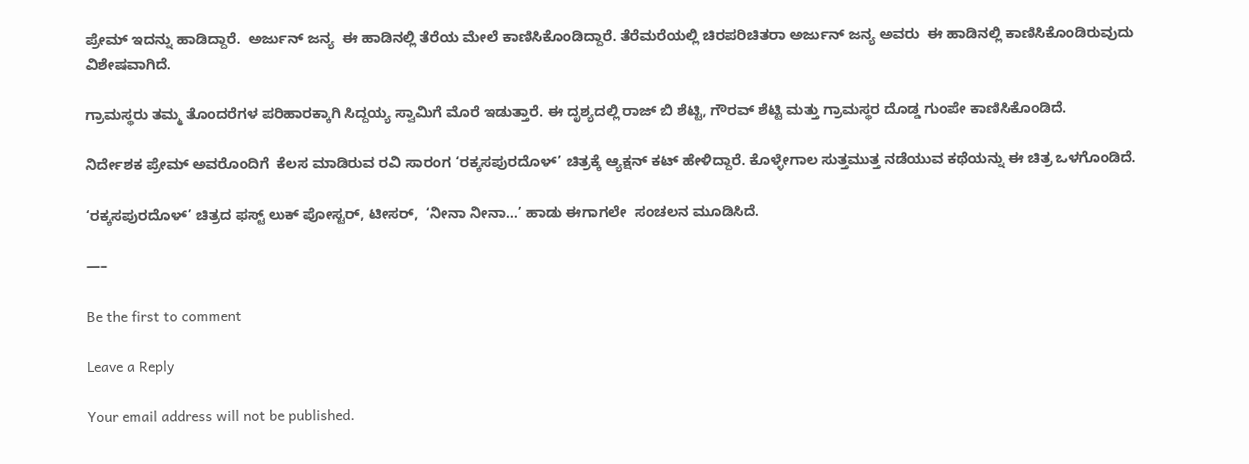ಪ್ರೇಮ್ ಇದನ್ನು ಹಾಡಿದ್ದಾರೆ.  ಅರ್ಜುನ್ ಜನ್ಯ  ಈ ಹಾಡಿನಲ್ಲಿ ತೆರೆಯ ಮೇಲೆ ಕಾಣಿಸಿಕೊಂಡಿದ್ದಾರೆ. ತೆರೆಮರೆಯಲ್ಲಿ ಚಿರಪರಿಚಿತರಾ ಅರ್ಜುನ್ ಜನ್ಯ ಅವರು  ಈ ಹಾಡಿನಲ್ಲಿ ಕಾಣಿಸಿಕೊಂಡಿರುವುದು ವಿಶೇಷವಾಗಿದೆ.

ಗ್ರಾಮಸ್ಥರು ತಮ್ಮ ತೊಂದರೆಗಳ ಪರಿಹಾರಕ್ಕಾಗಿ ಸಿದ್ದಯ್ಯ ಸ್ವಾಮಿಗೆ ಮೊರೆ ಇಡುತ್ತಾರೆ. ಈ ದೃಶ್ಯದಲ್ಲಿ ರಾಜ್ ಬಿ ಶೆಟ್ಟಿ, ಗೌರವ್ ಶೆಟ್ಟಿ ಮತ್ತು ಗ್ರಾಮಸ್ಥರ ದೊಡ್ಡ ಗುಂಪೇ ಕಾಣಿಸಿಕೊಂಡಿದೆ.

ನಿರ್ದೇಶಕ ಪ್ರೇಮ್ ಅವರೊಂದಿಗೆ  ಕೆಲಸ ಮಾಡಿರುವ ರವಿ ಸಾರಂಗ ‘ರಕ್ಕಸಪುರದೊಳ್’ ಚಿತ್ರಕ್ಕೆ ಆ್ಯಕ್ಷನ್ ಕಟ್ ಹೇಳಿದ್ದಾರೆ. ಕೊಳ್ಳೇಗಾಲ ಸುತ್ತಮುತ್ತ ನಡೆಯುವ ಕಥೆಯನ್ನು ಈ ಚಿತ್ರ ಒಳಗೊಂಡಿದೆ.

‘ರಕ್ಕಸಪುರದೊಳ್’ ಚಿತ್ರದ ಫಸ್ಟ್ ಲುಕ್ ಪೋಸ್ಟರ್, ಟೀಸರ್,  ‘ನೀನಾ ನೀನಾ…’ ಹಾಡು ಈಗಾಗಲೇ  ಸಂಚಲನ ಮೂಡಿಸಿದೆ.

—–

Be the first to comment

Leave a Reply

Your email address will not be published.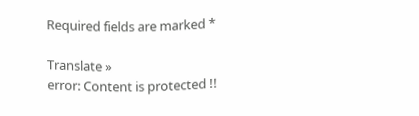Required fields are marked *

Translate »
error: Content is protected !!